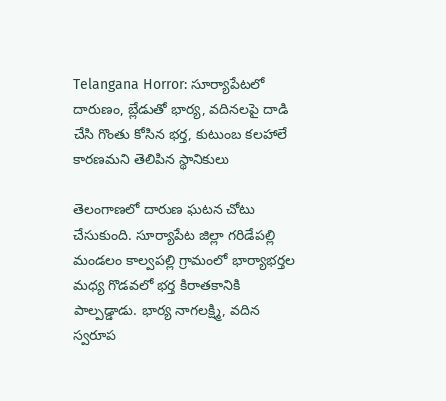Telangana Horror: సూర్యాపేటలో దారుణం, బ్లేడుతో భార్య, వదినలపై దాడి చేసి గొంతు కోసిన భర్త, కుటుంబ కలహాలే కారణమని తెలిపిన స్థానికులు

తెలంగాణలో దారుణ ఘటన చోటు చేసుకుంది. సూర్యాపేట జిల్లా గరిడేపల్లి మండలం కాల్వపల్లి గ్రామంలో భార్యాభర్తల మధ్య గొడవలో భర్త కిరాతకానికి పాల్పడ్డాడు. భార్య నాగలక్ష్మి, వదిన స్వరూప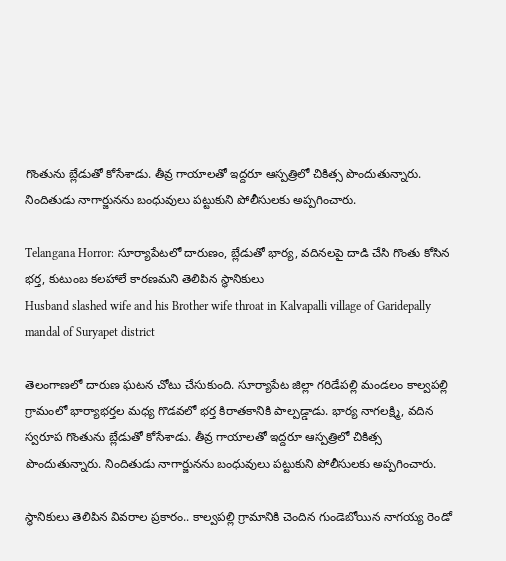గొంతును బ్లేడుతో కోసేశాడు. తీవ్ర గాయాలతో ఇద్దరూ ఆస్పత్రిలో చికిత్స పొందుతున్నారు. నిందితుడు నాగార్జునను బంధువులు పట్టుకుని పోలీసులకు అప్పగించారు.

Telangana Horror: సూర్యాపేటలో దారుణం, బ్లేడుతో భార్య, వదినలపై దాడి చేసి గొంతు కోసిన భర్త, కుటుంబ కలహాలే కారణమని తెలిపిన స్థానికులు
Husband slashed wife and his Brother wife throat in Kalvapalli village of Garidepally mandal of Suryapet district

తెలంగాణలో దారుణ ఘటన చోటు చేసుకుంది. సూర్యాపేట జిల్లా గరిడేపల్లి మండలం కాల్వపల్లి గ్రామంలో భార్యాభర్తల మధ్య గొడవలో భర్త కిరాతకానికి పాల్పడ్డాడు. భార్య నాగలక్ష్మి, వదిన స్వరూప గొంతును బ్లేడుతో కోసేశాడు. తీవ్ర గాయాలతో ఇద్దరూ ఆస్పత్రిలో చికిత్స పొందుతున్నారు. నిందితుడు నాగార్జునను బంధువులు పట్టుకుని పోలీసులకు అప్పగించారు.

స్థానికులు తెలిపిన వివరాల ప్రకారం.. కాల్వపల్లి గ్రామానికి చెందిన గుండెబోయిన నాగయ్య రెండో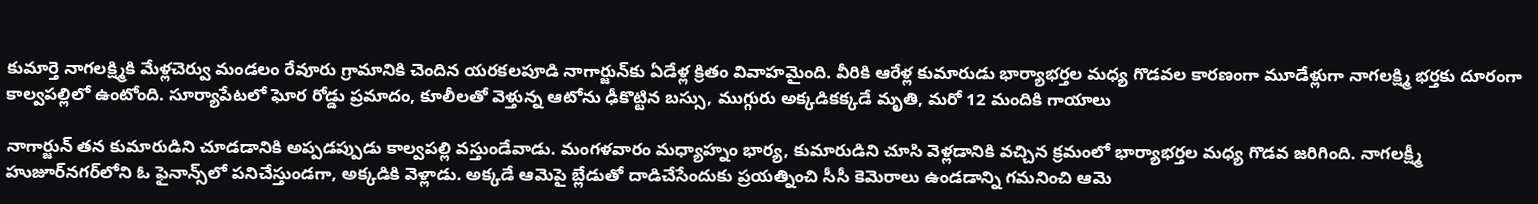కుమార్తె నాగలక్ష్మికి మేళ్లచెర్వు మండలం రేవూరు గ్రామానికి చెందిన యరకలపూడి నాగార్జున్‌కు ఏడేళ్ల క్రితం వివాహమైంది. వీరికి ఆరేళ్ల కుమారుడు భార్యాభర్తల మధ్య గొడవల కారణంగా మూడేళ్లుగా నాగలక్ష్మి భర్తకు దూరంగా కాల్వపల్లిలో ఉంటోంది. సూర్యాపేటలో ఘోర రోడ్డు ప్రమాదం, కూలీలతో వెళ్తున్న ఆటోను ఢీకొట్టిన బస్సు, ముగ్గురు అక్కడికక్కడే మృతి, మరో 12 మందికి గాయాలు

నాగార్జున్‌ తన కుమారుడిని చూడడానికి అప్పడప్పుడు కాల్వపల్లి వస్తుండేవాడు. మంగళవారం మధ్యాహ్నం భార్య, కుమారుడిని చూసి వెళ్లడానికి వచ్చిన క్రమంలో భార్యాభర్తల మధ్య గొడవ జరిగింది. నాగలక్ష్మీ హుజూర్‌నగర్‌లోని ఓ ఫైనాన్స్‌లో పనిచేస్తుండగా, అక్కడికి వెళ్లాడు. అక్కడే ఆమెపై బ్లేడుతో దాడిచేసేందుకు ప్రయత్నించి సీసీ కెమెరాలు ఉండడాన్ని గమనించి ఆమె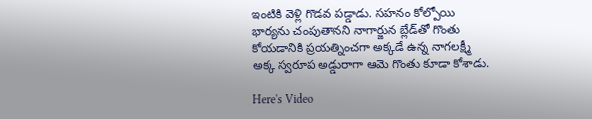ఇంటికి వెళ్లి గొడవ పడ్డాడు. సహనం కోల్పోయి భార్యను చంపుతానని నాగార్జున బ్లేడ్‌తో గొంతు కోయడానికి ప్రయత్నించగా అక్కడే ఉన్న నాగలక్ష్మీ అక్క స్వరూప అడ్డురాగా ఆమె గొంతు కూడా కోశాడు.

Here's Video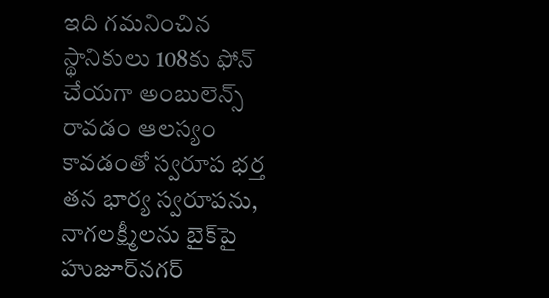ఇది గమనించిన స్థానికులు 108కు ఫోన్‌ చేయగా అంబులెన్స్‌ రావడం ఆలస్యం కావడంతో స్వరూప భర్త తన భార్య స్వరూపను, నాగలక్ష్మీలను బైక్‌పై హుజూర్‌నగర్‌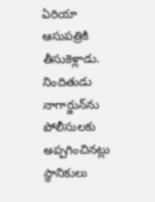ఏరియా ఆసుపత్రికి తీసుకెళ్లాడు. నిందితుడు నాగార్జున్‌ను పోలీసులకు అప్పగించినట్లు స్థానికులు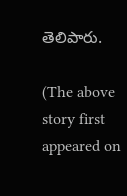తెలిపారు.

(The above story first appeared on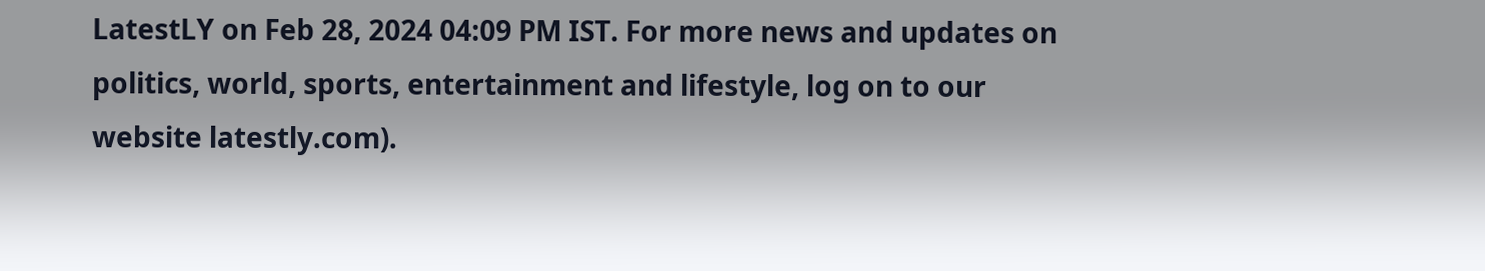LatestLY on Feb 28, 2024 04:09 PM IST. For more news and updates on politics, world, sports, entertainment and lifestyle, log on to our website latestly.com).